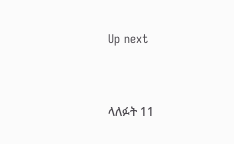Up next


ላለፉት 11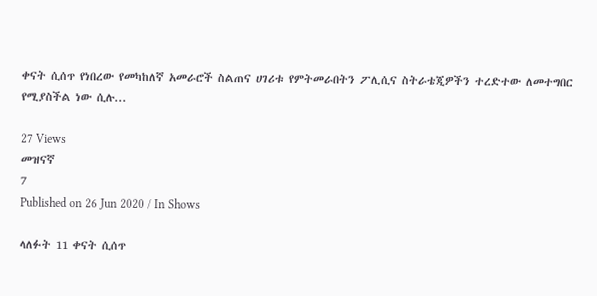ቀናት ሲሰጥ የነበረው የመካከለኛ አመራሮች ስልጠና ሀገሪቱ የምትመራበትን ፖሊሲና ስትራቴጂዎችን ተረድተው ለመተግበር የሚያስችል ነው ሲሉ...

27 Views
መዝናኛ
7
Published on 26 Jun 2020 / In Shows

ላለፉት 11 ቀናት ሲሰጥ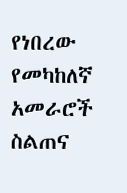የነበረው የመካከለኛ አመራሮች ስልጠና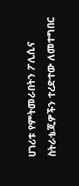ሀገሪቱ የምትመራበትን ፖሊሲና ስትራቴጂዎችን ተረድተው ለመተግበር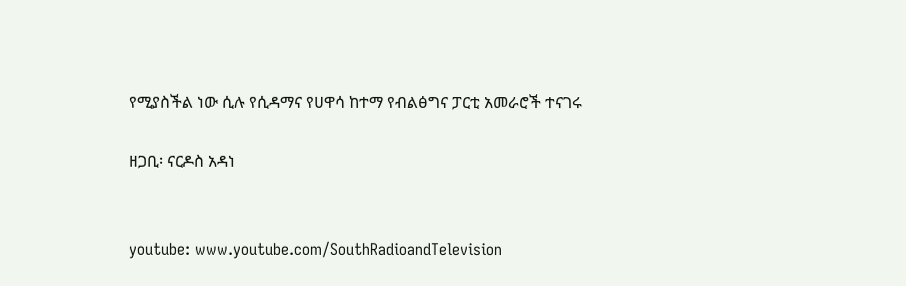የሚያስችል ነው ሲሉ የሲዳማና የሀዋሳ ከተማ የብልፅግና ፓርቲ አመራሮች ተናገሩ

ዘጋቢ፡ ናርዶስ አዳነ


youtube: www.youtube.com/SouthRadioandTelevision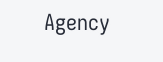Agency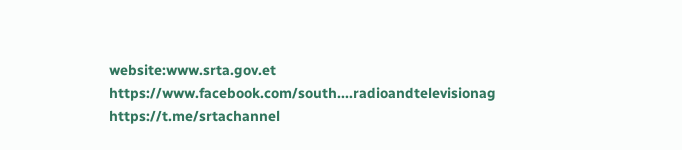website:www.srta.gov.et
https://www.facebook.com/south....radioandtelevisionag
https://t.me/srtachannel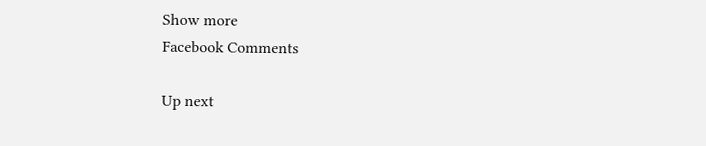Show more
Facebook Comments

Up next